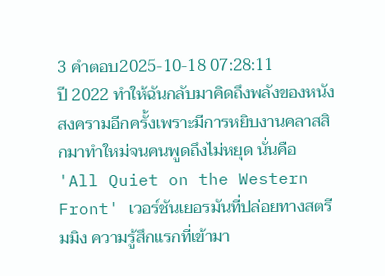3 คำตอบ2025-10-18 07:28:11
ปี 2022 ทำให้ฉันกลับมาคิดถึงพลังของหนังสงครามอีกครั้งเพราะมีการหยิบงานคลาสสิกมาทำใหม่จนคนพูดถึงไม่หยุด นั่นคือ 'All Quiet on the Western Front' เวอร์ชันเยอรมันที่ปล่อยทางสตรีมมิง ความรู้สึกแรกที่เข้ามา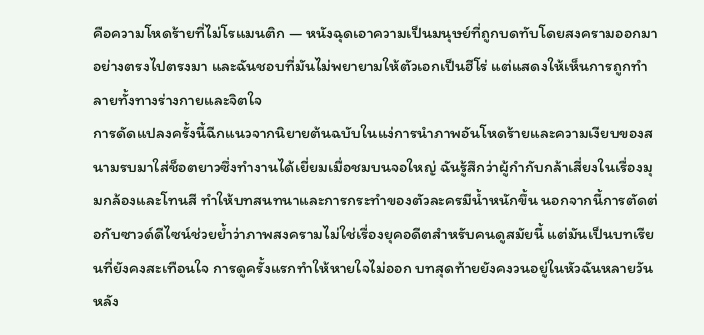คือความโหดร้ายที่ไม่โรแมนติก — หนังฉุดเอาความเป็นมนุษย์ที่ถูกบดทับโดยสงครามออกมาอย่างตรงไปตรงมา และฉันชอบที่มันไม่พยายามให้ตัวเอกเป็นฮีโร่ แต่แสดงให้เห็นการถูกทำลายทั้งทางร่างกายและจิตใจ
การดัดแปลงครั้งนี้ฉีกแนวจากนิยายต้นฉบับในแง่การนำภาพอันโหดร้ายและความเงียบของสนามรบมาใส่ช็อตยาวซึ่งทำงานได้เยี่ยมเมื่อชมบนจอใหญ่ ฉันรู้สึกว่าผู้กำกับกล้าเสี่ยงในเรื่องมุมกล้องและโทนสี ทำให้บทสนทนาและการกระทำของตัวละครมีน้ำหนักขึ้น นอกจากนี้การตัดต่อกับซาวด์ดีไซน์ช่วยย้ำว่าภาพสงครามไม่ใช่เรื่องยุคอดีตสำหรับคนดูสมัยนี้ แต่มันเป็นบทเรียนที่ยังคงสะเทือนใจ การดูครั้งแรกทำให้หายใจไม่ออก บทสุดท้ายยังคงวนอยู่ในหัวฉันหลายวันหลัง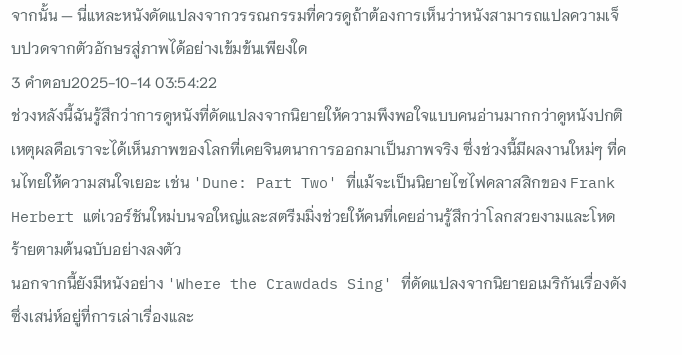จากนั้น — นี่แหละหนังดัดแปลงจากวรรณกรรมที่ควรดูถ้าต้องการเห็นว่าหนังสามารถแปลความเจ็บปวดจากตัวอักษรสู่ภาพได้อย่างเข้มข้นเพียงใด
3 คำตอบ2025-10-14 03:54:22
ช่วงหลังนี้ฉันรู้สึกว่าการดูหนังที่ดัดแปลงจากนิยายให้ความพึงพอใจแบบคนอ่านมากกว่าดูหนังปกติ เหตุผลคือเราจะได้เห็นภาพของโลกที่เคยจินตนาการออกมาเป็นภาพจริง ซึ่งช่วงนี้มีผลงานใหม่ๆ ที่คนไทยให้ความสนใจเยอะ เช่น 'Dune: Part Two' ที่แม้จะเป็นนิยายไซไฟคลาสสิกของ Frank Herbert แต่เวอร์ชันใหม่บนจอใหญ่และสตรีมมิ่งช่วยให้คนที่เคยอ่านรู้สึกว่าโลกสวยงามและโหดร้ายตามต้นฉบับอย่างลงตัว
นอกจากนี้ยังมีหนังอย่าง 'Where the Crawdads Sing' ที่ดัดแปลงจากนิยายอเมริกันเรื่องดัง ซึ่งเสน่ห์อยู่ที่การเล่าเรื่องและ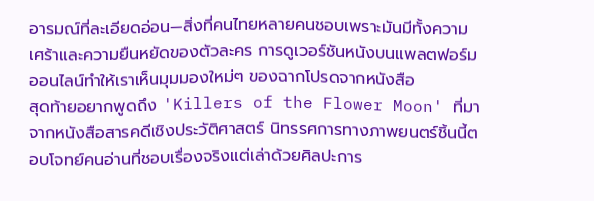อารมณ์ที่ละเอียดอ่อน—สิ่งที่คนไทยหลายคนชอบเพราะมันมีทั้งความเศร้าและความยืนหยัดของตัวละคร การดูเวอร์ชันหนังบนแพลตฟอร์มออนไลน์ทำให้เราเห็นมุมมองใหม่ๆ ของฉากโปรดจากหนังสือ
สุดท้ายอยากพูดถึง 'Killers of the Flower Moon' ที่มาจากหนังสือสารคดีเชิงประวัติศาสตร์ นิทรรศการทางภาพยนตร์ชิ้นนี้ตอบโจทย์คนอ่านที่ชอบเรื่องจริงแต่เล่าด้วยศิลปะการ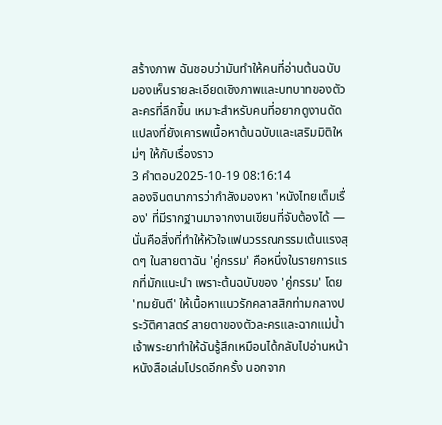สร้างภาพ ฉันชอบว่ามันทำให้คนที่อ่านต้นฉบับมองเห็นรายละเอียดเชิงภาพและบทบาทของตัวละครที่ลึกขึ้น เหมาะสำหรับคนที่อยากดูงานดัดแปลงที่ยังเคารพเนื้อหาต้นฉบับและเสริมมิติใหม่ๆ ให้กับเรื่องราว
3 คำตอบ2025-10-19 08:16:14
ลองจินตนาการว่ากำลังมองหา 'หนังไทยเต็มเรื่อง' ที่มีรากฐานมาจากงานเขียนที่จับต้องได้ — นั่นคือสิ่งที่ทำให้หัวใจแฟนวรรณกรรมเต้นแรงสุดๆ ในสายตาฉัน 'คู่กรรม' คือหนึ่งในรายการแรกที่มักแนะนำ เพราะต้นฉบับของ 'คู่กรรม' โดย 'ทมยันตี' ให้เนื้อหาแนวรักคลาสสิกท่ามกลางประวัติศาสตร์ สายตาของตัวละครและฉากแม่น้ำเจ้าพระยาทำให้ฉันรู้สึกเหมือนได้กลับไปอ่านหน้าหนังสือเล่มโปรดอีกครั้ง นอกจาก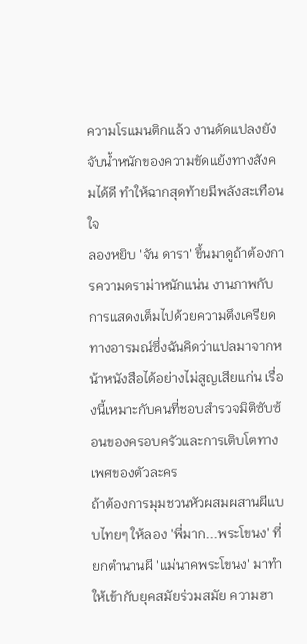ความโรแมนติกแล้ว งานดัดแปลงยังจับน้ำหนักของความขัดแย้งทางสังคมได้ดี ทำให้ฉากสุดท้ายมีพลังสะเทือนใจ
ลองหยิบ 'จัน ดารา' ขึ้นมาดูถ้าต้องการความดราม่าหนักแน่น งานภาพกับการแสดงเต็มไปด้วยความตึงเครียดทางอารมณ์ซึ่งฉันคิดว่าแปลมาจากหน้าหนังสือได้อย่างไม่สูญเสียแก่น เรื่องนี้เหมาะกับคนที่ชอบสำรวจมิติซับซ้อนของครอบครัวและการเติบโตทางเพศของตัวละคร
ถ้าต้องการมุมชวนหัวผสมผสานผีแบบไทยๆ ให้ลอง 'พี่มาก...พระโขนง' ที่ยกตำนานผี 'แม่นาคพระโขนง' มาทำให้เข้ากับยุคสมัยร่วมสมัย ความฮา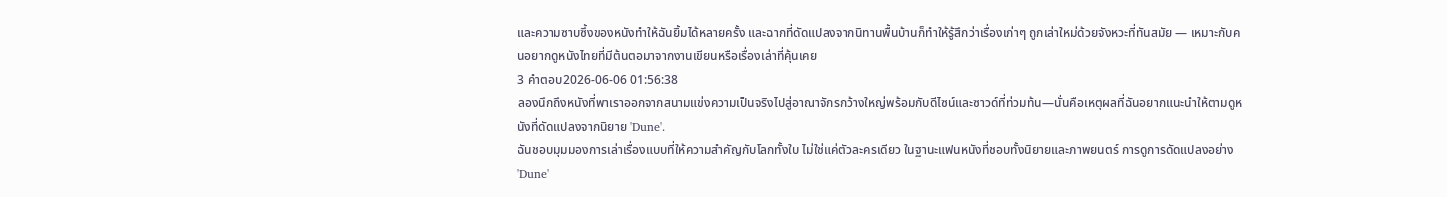และความซาบซึ้งของหนังทำให้ฉันยิ้มได้หลายครั้ง และฉากที่ดัดแปลงจากนิทานพื้นบ้านก็ทำให้รู้สึกว่าเรื่องเก่าๆ ถูกเล่าใหม่ด้วยจังหวะที่ทันสมัย — เหมาะกับคนอยากดูหนังไทยที่มีต้นตอมาจากงานเขียนหรือเรื่องเล่าที่คุ้นเคย
3 คำตอบ2026-06-06 01:56:38
ลองนึกถึงหนังที่พาเราออกจากสนามแข่งความเป็นจริงไปสู่อาณาจักรกว้างใหญ่พร้อมกับดีไซน์และซาวด์ที่ท่วมท้น—นั่นคือเหตุผลที่ฉันอยากแนะนำให้ตามดูหนังที่ดัดแปลงจากนิยาย 'Dune'.
ฉันชอบมุมมองการเล่าเรื่องแบบที่ให้ความสำคัญกับโลกทั้งใบ ไม่ใช่แค่ตัวละครเดียว ในฐานะแฟนหนังที่ชอบทั้งนิยายและภาพยนตร์ การดูการดัดแปลงอย่าง 'Dune'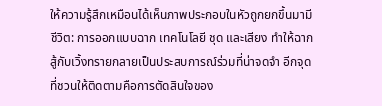ให้ความรู้สึกเหมือนได้เห็นภาพประกอบในหัวถูกยกขึ้นมามีชีวิต: การออกแบบฉาก เทคโนโลยี ชุด และเสียง ทำให้ฉากสู้กับเวิ้งทรายกลายเป็นประสบการณ์ร่วมที่น่าจดจำ อีกจุดที่ชวนให้ติดตามคือการตัดสินใจของ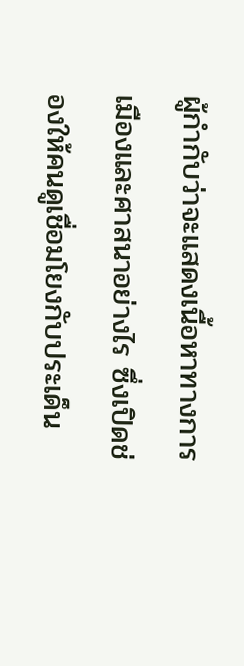ผู้กำกับว่าจะแสดงเนื้อหาทางการเมืองและศาสนาอย่างไร ซึ่งเปิดช่องให้คนดูเชื่อมโยงกับประเด็น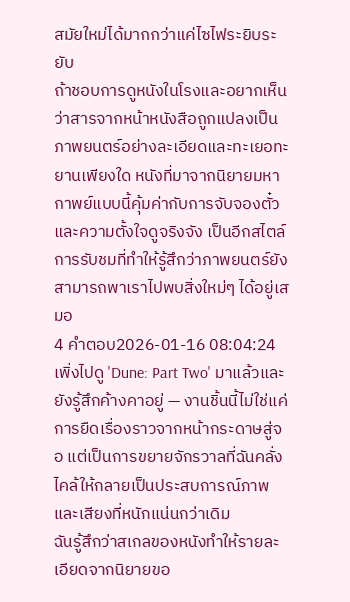สมัยใหม่ได้มากกว่าแค่ไซไฟระยิบระยับ
ถ้าชอบการดูหนังในโรงและอยากเห็นว่าสารจากหน้าหนังสือถูกแปลงเป็นภาพยนตร์อย่างละเอียดและทะเยอทะยานเพียงใด หนังที่มาจากนิยายมหากาพย์แบบนี้คุ้มค่ากับการจับจองตั๋วและความตั้งใจดูจริงจัง เป็นอีกสไตล์การรับชมที่ทำให้รู้สึกว่าภาพยนตร์ยังสามารถพาเราไปพบสิ่งใหม่ๆ ได้อยู่เสมอ
4 คำตอบ2026-01-16 08:04:24
เพิ่งไปดู 'Dune: Part Two' มาแล้วและยังรู้สึกค้างคาอยู่ — งานชิ้นนี้ไม่ใช่แค่การยืดเรื่องราวจากหน้ากระดาษสู่จอ แต่เป็นการขยายจักรวาลที่ฉันคลั่งไคล้ให้กลายเป็นประสบการณ์ภาพและเสียงที่หนักแน่นกว่าเดิม
ฉันรู้สึกว่าสเกลของหนังทำให้รายละเอียดจากนิยายขอ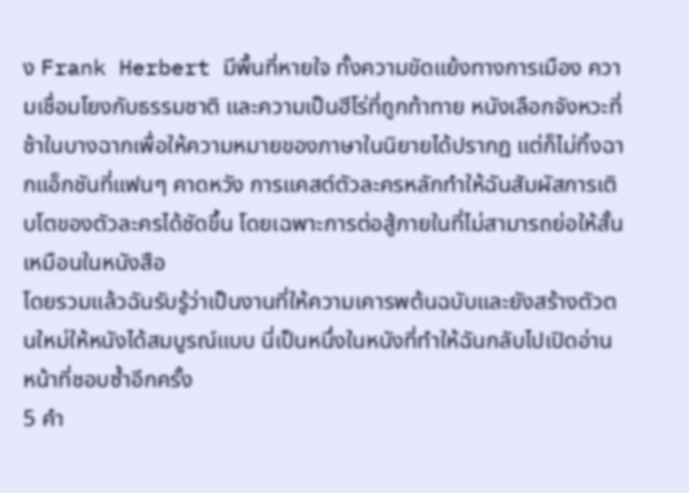ง Frank Herbert มีพื้นที่หายใจ ทั้งความขัดแย้งทางการเมือง ความเชื่อมโยงกับธรรมชาติ และความเป็นฮีโร่ที่ถูกท้าทาย หนังเลือกจังหวะที่ช้าในบางฉากเพื่อให้ความหมายของภาษาในนิยายได้ปรากฏ แต่ก็ไม่ทิ้งฉากแอ็กชันที่แฟนๆ คาดหวัง การแคสต์ตัวละครหลักทำให้ฉันสัมผัสการเติบโตของตัวละครได้ชัดขึ้น โดยเฉพาะการต่อสู้ภายในที่ไม่สามารถย่อให้สั้นเหมือนในหนังสือ
โดยรวมแล้วฉันรับรู้ว่าเป็นงานที่ให้ความเคารพต้นฉบับและยังสร้างตัวตนใหม่ให้หนังได้สมบูรณ์แบบ นี่เป็นหนึ่งในหนังที่ทำให้ฉันกลับไปเปิดอ่านหน้าที่ชอบซ้ำอีกครั้ง
5 คำ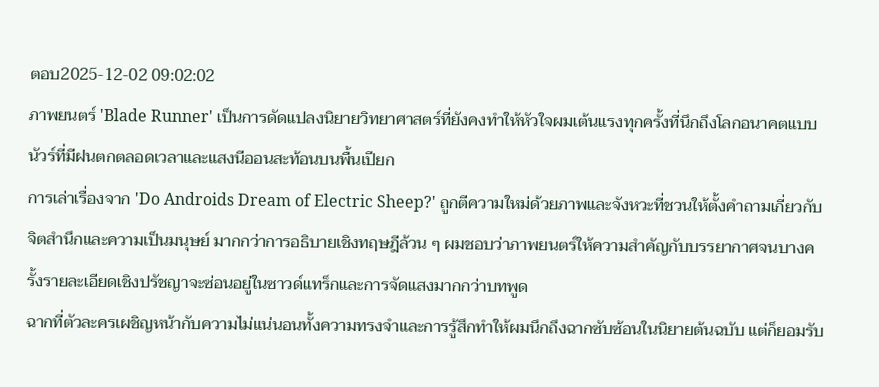ตอบ2025-12-02 09:02:02
ภาพยนตร์ 'Blade Runner' เป็นการดัดแปลงนิยายวิทยาศาสตร์ที่ยังคงทำให้หัวใจผมเต้นแรงทุกครั้งที่นึกถึงโลกอนาคตแบบนัวร์ที่มีฝนตกตลอดเวลาและแสงนีออนสะท้อนบนพื้นเปียก
การเล่าเรื่องจาก 'Do Androids Dream of Electric Sheep?' ถูกตีความใหม่ด้วยภาพและจังหวะที่ชวนให้ตั้งคำถามเกี่ยวกับจิตสำนึกและความเป็นมนุษย์ มากกว่าการอธิบายเชิงทฤษฎีล้วน ๆ ผมชอบว่าภาพยนตร์ให้ความสำคัญกับบรรยากาศจนบางครั้งรายละเอียดเชิงปรัชญาจะซ่อนอยู่ในซาวด์แทร็กและการจัดแสงมากกว่าบทพูด
ฉากที่ตัวละครเผชิญหน้ากับความไม่แน่นอนทั้งความทรงจำและการรู้สึกทำให้ผมนึกถึงฉากซับซ้อนในนิยายต้นฉบับ แต่ก็ยอมรับ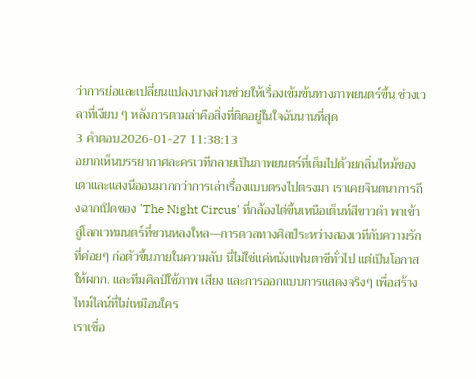ว่าการย่อและเปลี่ยนแปลงบางส่วนช่วยให้เรื่องเข้มข้นทางภาพยนตร์ขึ้น ช่วงเวลาที่เงียบ ๆ หลังการตามล่าคือสิ่งที่ติดอยู่ในใจฉันนานที่สุด
3 คำตอบ2026-01-27 11:38:13
อยากเห็นบรรยากาศละครเวทีกลายเป็นภาพยนตร์ที่เต็มไปด้วยกลิ่นไหม้ของเตาและแสงนีออนมากกว่าการเล่าเรื่องแบบตรงไปตรงมา เราเคยจินตนาการถึงฉากเปิดของ 'The Night Circus' ที่กล้องไต่ขึ้นเหนือเต็นท์สีขาวดำ พาเข้าสู่โลกเวทมนตร์ที่ชวนหลงใหล—การดวลทางศิลป์ระหว่างสองเวทีกับความรักที่ค่อยๆ ก่อตัวขึ้นภายในความลับ นี่ไม่ใช่แค่หนังแฟนตาซีทั่วไป แต่เป็นโอกาสให้ผกก. และทีมศิลป์ใช้ภาพ เสียง และการออกแบบการแสดงจริงๆ เพื่อสร้างไทม์ไลน์ที่ไม่เหมือนใคร
เราเชื่อ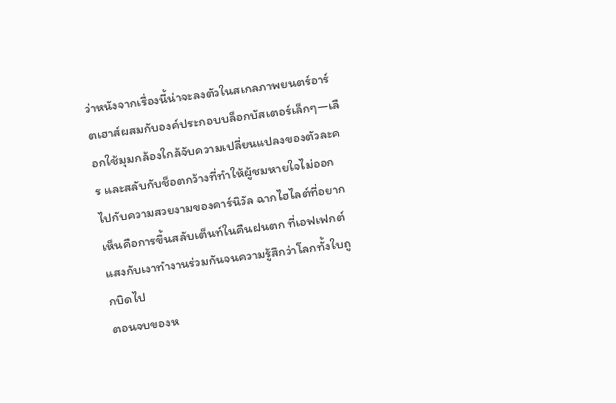ว่าหนังจากเรื่องนี้น่าจะลงตัวในสเกลภาพยนตร์อาร์ตเฮาส์ผสมกับองค์ประกอบบล็อกบัสเตอร์เล็กๆ—เลือกใช้มุมกล้องใกล้จับความเปลี่ยนแปลงของตัวละคร และสลับกับช็อตกว้างที่ทำให้ผู้ชมหายใจไม่ออกไปกับความสวยงามของคาร์นิวัล ฉากไฮไลต์ที่อยากเห็นคือการขึ้นสลับเต็นท์ในคืนฝนตก ที่เอฟเฟกต์แสงกับเงาทำงานร่วมกันจนความรู้สึกว่าโลกทั้งใบถูกบิดไป
ตอนจบของห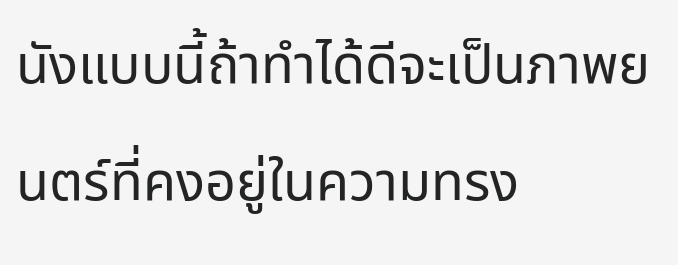นังแบบนี้ถ้าทำได้ดีจะเป็นภาพยนตร์ที่คงอยู่ในความทรง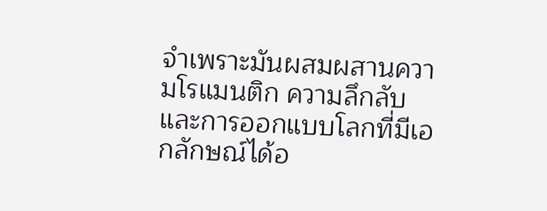จำเพราะมันผสมผสานความโรแมนติก ความลึกลับ และการออกแบบโลกที่มีเอกลักษณ์ได้อ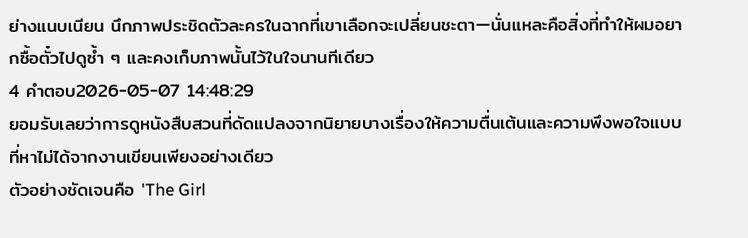ย่างแนบเนียน นึกภาพประชิดตัวละครในฉากที่เขาเลือกจะเปลี่ยนชะตา—นั่นแหละคือสิ่งที่ทำให้ผมอยากซื้อตั๋วไปดูซ้ำ ๆ และคงเก็บภาพนั้นไว้ในใจนานทีเดียว
4 คำตอบ2026-05-07 14:48:29
ยอมรับเลยว่าการดูหนังสืบสวนที่ดัดแปลงจากนิยายบางเรื่องให้ความตื่นเต้นและความพึงพอใจแบบที่หาไม่ได้จากงานเขียนเพียงอย่างเดียว
ตัวอย่างชัดเจนคือ 'The Girl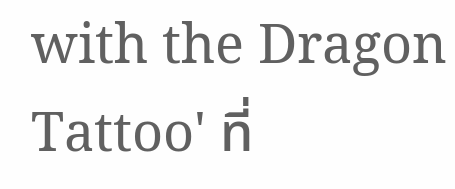with the Dragon Tattoo' ที่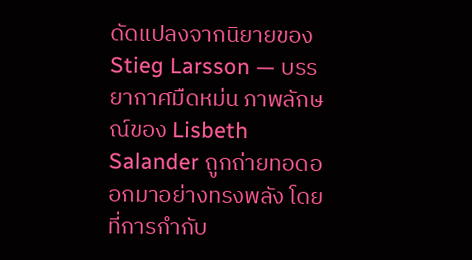ดัดแปลงจากนิยายของ Stieg Larsson — บรรยากาศมืดหม่น ภาพลักษณ์ของ Lisbeth Salander ถูกถ่ายทอดออกมาอย่างทรงพลัง โดยที่การกำกับ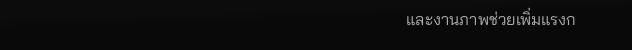และงานภาพช่วยเพิ่มแรงก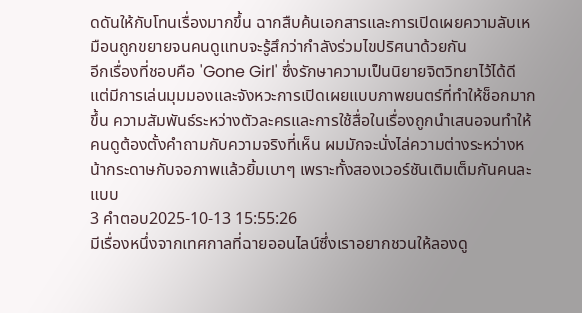ดดันให้กับโทนเรื่องมากขึ้น ฉากสืบค้นเอกสารและการเปิดเผยความลับเหมือนถูกขยายจนคนดูแทบจะรู้สึกว่ากำลังร่วมไขปริศนาด้วยกัน
อีกเรื่องที่ชอบคือ 'Gone Girl' ซึ่งรักษาความเป็นนิยายจิตวิทยาไว้ได้ดี แต่มีการเล่นมุมมองและจังหวะการเปิดเผยแบบภาพยนตร์ที่ทำให้ช็อกมากขึ้น ความสัมพันธ์ระหว่างตัวละครและการใช้สื่อในเรื่องถูกนำเสนอจนทำให้คนดูต้องตั้งคำถามกับความจริงที่เห็น ผมมักจะนั่งไล่ความต่างระหว่างหน้ากระดาษกับจอภาพแล้วยิ้มเบาๆ เพราะทั้งสองเวอร์ชันเติมเต็มกันคนละแบบ
3 คำตอบ2025-10-13 15:55:26
มีเรื่องหนึ่งจากเทศกาลที่ฉายออนไลน์ซึ่งเราอยากชวนให้ลองดู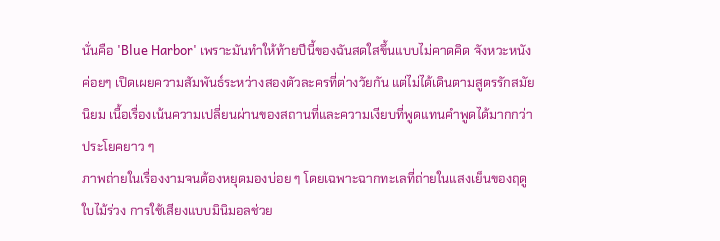นั่นคือ 'Blue Harbor' เพราะมันทำให้ท้ายปีนี้ของฉันสดใสขึ้นแบบไม่คาดคิด จังหวะหนังค่อยๆ เปิดเผยความสัมพันธ์ระหว่างสองตัวละครที่ต่างวัยกัน แต่ไม่ได้เดินตามสูตรรักสมัยนิยม เนื้อเรื่องเน้นความเปลี่ยนผ่านของสถานที่และความเงียบที่พูดแทนคำพูดได้มากกว่าประโยคยาว ๆ
ภาพถ่ายในเรื่องงามจนต้องหยุดมองบ่อย ๆ โดยเฉพาะฉากทะเลที่ถ่ายในแสงเย็นของฤดูใบไม้ร่วง การใช้เสียงแบบมินิมอลช่วย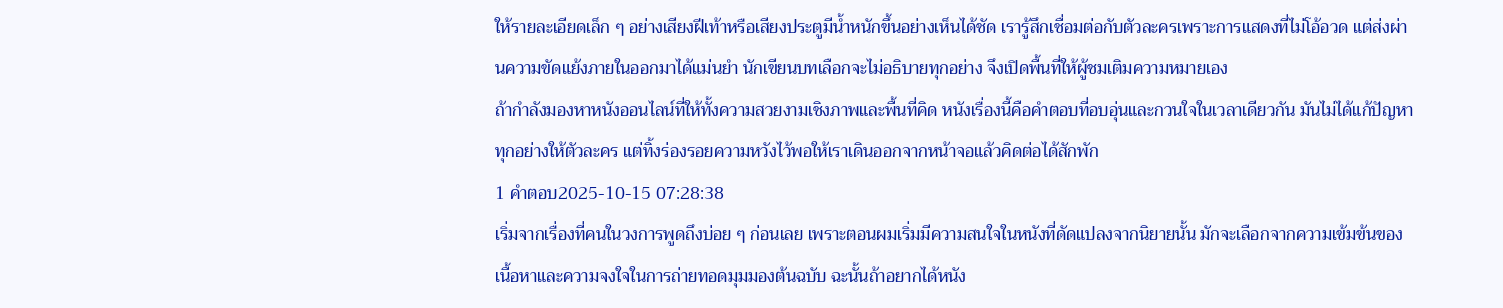ให้รายละเอียดเล็ก ๆ อย่างเสียงฝีเท้าหรือเสียงประตูมีน้ำหนักขึ้นอย่างเห็นได้ชัด เรารู้สึกเชื่อมต่อกับตัวละครเพราะการแสดงที่ไม่โอ้อวด แต่ส่งผ่านความขัดแย้งภายในออกมาได้แม่นยำ นักเขียนบทเลือกจะไม่อธิบายทุกอย่าง จึงเปิดพื้นที่ให้ผู้ชมเติมความหมายเอง
ถ้ากำลังมองหาหนังออนไลน์ที่ให้ทั้งความสวยงามเชิงภาพและพื้นที่คิด หนังเรื่องนี้คือคำตอบที่อบอุ่นและกวนใจในเวลาเดียวกัน มันไม่ได้แก้ปัญหาทุกอย่างให้ตัวละคร แต่ทิ้งร่องรอยความหวังไว้พอให้เราเดินออกจากหน้าจอแล้วคิดต่อได้สักพัก
1 คำตอบ2025-10-15 07:28:38
เริ่มจากเรื่องที่คนในวงการพูดถึงบ่อย ๆ ก่อนเลย เพราะตอนผมเริ่มมีความสนใจในหนังที่ดัดแปลงจากนิยายนั้น มักจะเลือกจากความเข้มข้นของเนื้อหาและความจงใจในการถ่ายทอดมุมมองต้นฉบับ ฉะนั้นถ้าอยากได้หนัง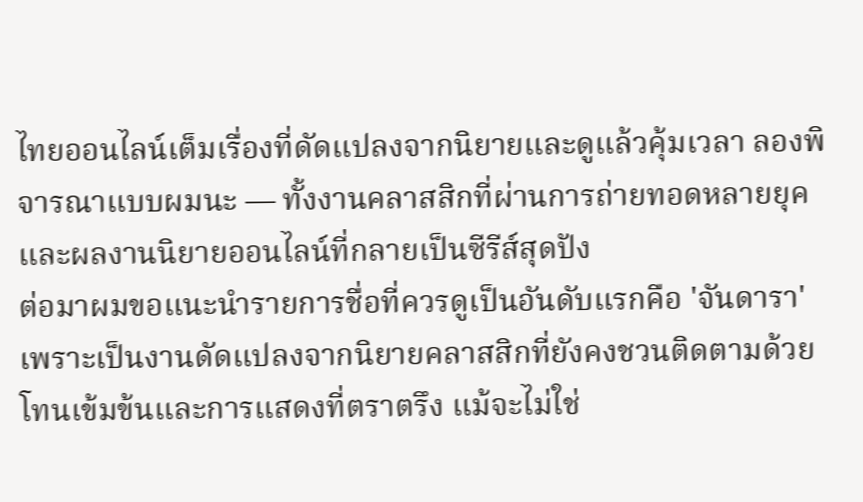ไทยออนไลน์เต็มเรื่องที่ดัดแปลงจากนิยายและดูแล้วคุ้มเวลา ลองพิจารณาแบบผมนะ — ทั้งงานคลาสสิกที่ผ่านการถ่ายทอดหลายยุคและผลงานนิยายออนไลน์ที่กลายเป็นซีรีส์สุดปัง
ต่อมาผมขอแนะนำรายการชื่อที่ควรดูเป็นอันดับแรกคือ 'จันดารา' เพราะเป็นงานดัดแปลงจากนิยายคลาสสิกที่ยังคงชวนติดตามด้วยโทนเข้มข้นและการแสดงที่ตราตรึง แม้จะไม่ใช่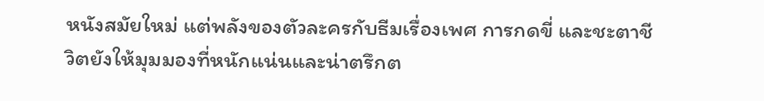หนังสมัยใหม่ แต่พลังของตัวละครกับธีมเรื่องเพศ การกดขี่ และชะตาชีวิตยังให้มุมมองที่หนักแน่นและน่าตรึกต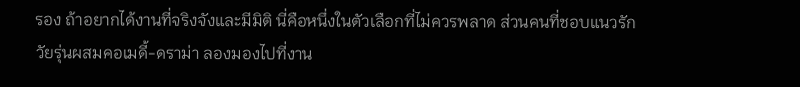รอง ถ้าอยากได้งานที่จริงจังและมีมิติ นี่คือหนึ่งในตัวเลือกที่ไม่ควรพลาด ส่วนคนที่ชอบแนวรักวัยรุ่นผสมคอเมดี้-ดราม่า ลองมองไปที่งาน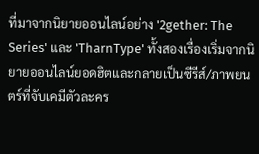ที่มาจากนิยายออนไลน์อย่าง '2gether: The Series' และ 'TharnType' ทั้งสองเรื่องเริ่มจากนิยายออนไลน์ยอดฮิตและกลายเป็นซีรีส์/ภาพยนตร์ที่จับเคมีตัวละคร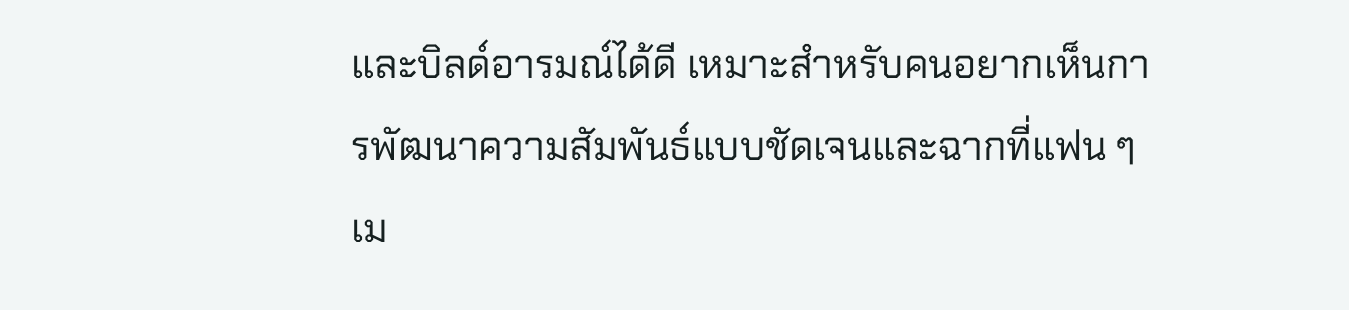และบิลด์อารมณ์ได้ดี เหมาะสำหรับคนอยากเห็นการพัฒนาความสัมพันธ์แบบชัดเจนและฉากที่แฟน ๆ เม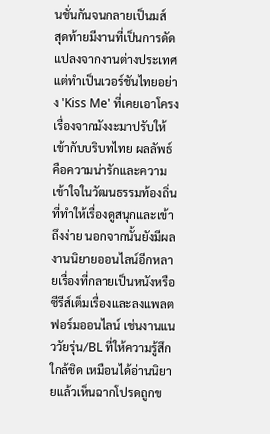นชั่นกันจนกลายเป็นมส์
สุดท้ายมีงานที่เป็นการดัดแปลงจากงานต่างประเทศแต่ทำเป็นเวอร์ชันไทยอย่าง 'Kiss Me' ที่เคยเอาโครงเรื่องจากมังงะมาปรับให้เข้ากับบริบทไทย ผลลัพธ์คือความน่ารักและความเข้าใจในวัฒนธรรมท้องถิ่นที่ทำให้เรื่องดูสนุกและเข้าถึงง่าย นอกจากนั้นยังมีผลงานนิยายออนไลน์อีกหลายเรื่องที่กลายเป็นหนังหรือซีรีส์เต็มเรื่องและลงแพลตฟอร์มออนไลน์ เช่นงานแนววัยรุ่น/BL ที่ให้ความรู้สึกใกล้ชิด เหมือนได้อ่านนิยายแล้วเห็นฉากโปรดถูกข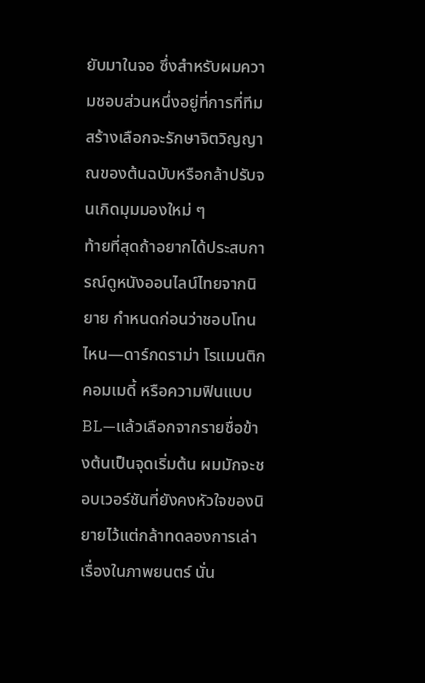ยับมาในจอ ซึ่งสำหรับผมความชอบส่วนหนึ่งอยู่ที่การที่ทีมสร้างเลือกจะรักษาจิตวิญญาณของต้นฉบับหรือกล้าปรับจนเกิดมุมมองใหม่ ๆ
ท้ายที่สุดถ้าอยากได้ประสบการณ์ดูหนังออนไลน์ไทยจากนิยาย กำหนดก่อนว่าชอบโทนไหน—ดาร์กดราม่า โรแมนติกคอมเมดี้ หรือความฟินแบบ BL—แล้วเลือกจากรายชื่อข้างต้นเป็นจุดเริ่มต้น ผมมักจะชอบเวอร์ชันที่ยังคงหัวใจของนิยายไว้แต่กล้าทดลองการเล่าเรื่องในภาพยนตร์ นั่น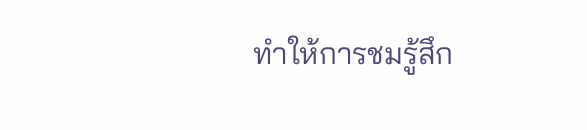ทำให้การชมรู้สึก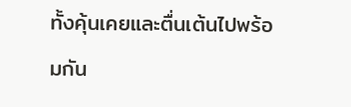ทั้งคุ้นเคยและตื่นเต้นไปพร้อมกัน